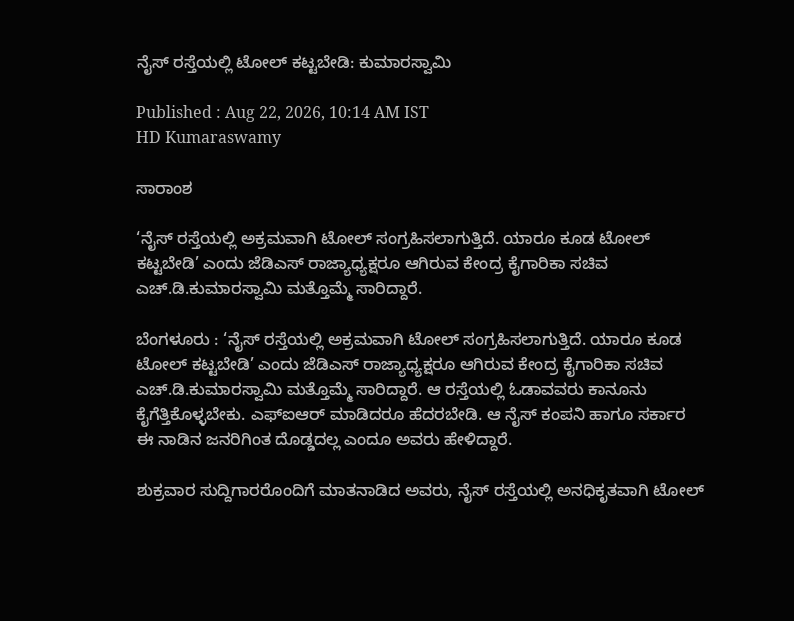ನೈಸ್‌ ರಸ್ತೆಯಲ್ಲಿ ಟೋಲ್‌ ಕಟ್ಟಬೇಡಿ: ಕುಮಾರಸ್ವಾಮಿ

Published : Aug 22, 2026, 10:14 AM IST
HD Kumaraswamy

ಸಾರಾಂಶ

‘ನೈಸ್‌ ರಸ್ತೆಯಲ್ಲಿ ಅಕ್ರಮವಾಗಿ ಟೋಲ್‌ ಸಂಗ್ರಹಿಸಲಾಗುತ್ತಿದೆ. ಯಾರೂ ಕೂಡ ಟೋಲ್‌ ಕಟ್ಟಬೇಡಿ’ ಎಂದು ಜೆಡಿಎಸ್ ರಾಜ್ಯಾಧ್ಯಕ್ಷರೂ ಆಗಿರುವ ಕೇಂದ್ರ ಕೈಗಾರಿಕಾ ಸಚಿವ ಎಚ್‌.ಡಿ.ಕುಮಾರಸ್ವಾಮಿ ಮತ್ತೊಮ್ಮೆ ಸಾರಿದ್ದಾರೆ.

ಬೆಂಗಳೂರು : ‘ನೈಸ್‌ ರಸ್ತೆಯಲ್ಲಿ ಅಕ್ರಮವಾಗಿ ಟೋಲ್‌ ಸಂಗ್ರಹಿಸಲಾಗುತ್ತಿದೆ. ಯಾರೂ ಕೂಡ ಟೋಲ್‌ ಕಟ್ಟಬೇಡಿ’ ಎಂದು ಜೆಡಿಎಸ್ ರಾಜ್ಯಾಧ್ಯಕ್ಷರೂ ಆಗಿರುವ ಕೇಂದ್ರ ಕೈಗಾರಿಕಾ ಸಚಿವ ಎಚ್‌.ಡಿ.ಕುಮಾರಸ್ವಾಮಿ ಮತ್ತೊಮ್ಮೆ ಸಾರಿದ್ದಾರೆ. ಆ ರಸ್ತೆಯಲ್ಲಿ ಓಡಾವವರು ಕಾನೂನು ಕೈಗೆತ್ತಿಕೊಳ್ಳಬೇಕು. ಎಫ್‌ಐಆರ್‌ ಮಾಡಿದರೂ ಹೆದರಬೇಡಿ. ಆ ನೈಸ್‌ ಕಂಪನಿ ಹಾಗೂ ಸರ್ಕಾರ ಈ ನಾಡಿನ ಜನರಿಗಿಂತ ದೊಡ್ಡದಲ್ಲ ಎಂದೂ ಅವರು ಹೇಳಿದ್ದಾರೆ.

ಶುಕ್ರವಾರ ಸುದ್ದಿಗಾರರೊಂದಿಗೆ ಮಾತನಾಡಿದ ಅವರು, ನೈಸ್‌ ರಸ್ತೆಯಲ್ಲಿ ಅನಧಿಕೃತವಾಗಿ ಟೋಲ್‌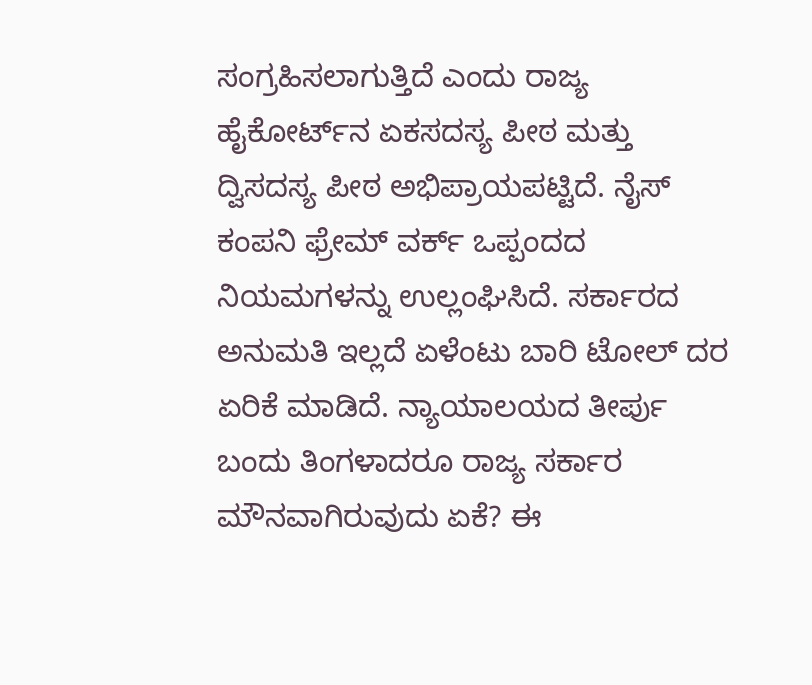ಸಂಗ್ರಹಿಸಲಾಗುತ್ತಿದೆ ಎಂದು ರಾಜ್ಯ ಹೈಕೋರ್ಟ್‌ನ ಏಕಸದಸ್ಯ ಪೀಠ ಮತ್ತು ದ್ವಿಸದಸ್ಯ ಪೀಠ ಅಭಿಪ್ರಾಯಪಟ್ಟಿದೆ. ನೈಸ್‌ ಕಂಪನಿ ಫ್ರೇಮ್‌ ವರ್ಕ್‌ ಒಪ್ಪಂದದ ನಿಯಮಗಳನ್ನು ಉಲ್ಲಂಘಿಸಿದೆ. ಸರ್ಕಾರದ ಅನುಮತಿ ಇಲ್ಲದೆ ಏಳೆಂಟು ಬಾರಿ ಟೋಲ್‌ ದರ ಏರಿಕೆ ಮಾಡಿದೆ. ನ್ಯಾಯಾಲಯದ ತೀರ್ಪು ಬಂದು ತಿಂಗಳಾದರೂ ರಾಜ್ಯ ಸರ್ಕಾರ ಮೌನವಾಗಿರುವುದು ಏಕೆ? ಈ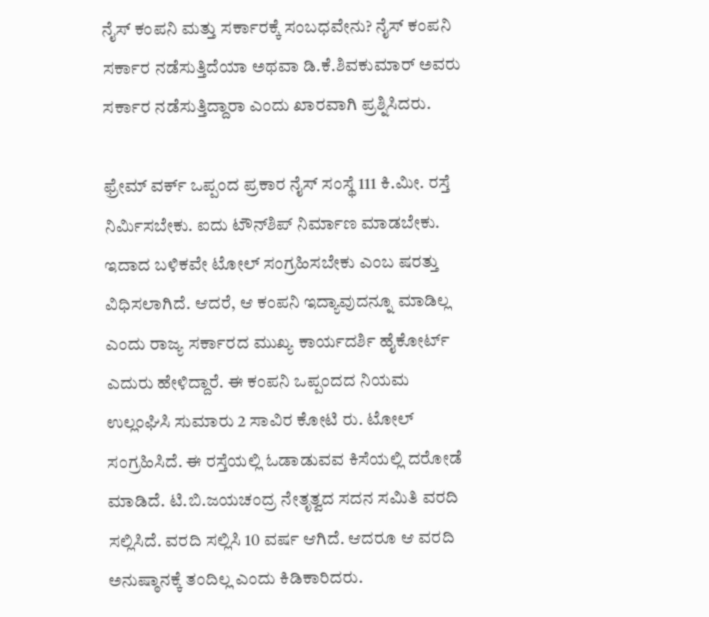ನೈಸ್‌ ಕಂಪನಿ ಮತ್ತು ಸರ್ಕಾರಕ್ಕೆ ಸಂಬಧವೇನು? ನೈಸ್‌ ಕಂಪನಿ ಸರ್ಕಾರ ನಡೆಸುತ್ತಿದೆಯಾ ಅಥವಾ ಡಿ.ಕೆ.ಶಿವಕುಮಾರ್‌ ಅವರು ಸರ್ಕಾರ ನಡೆಸುತ್ತಿದ್ದಾರಾ ಎಂದು ಖಾರವಾಗಿ ಪ್ರಶ್ನಿಸಿದರು.

ಫ್ರೇಮ್ ವರ್ಕ್‌ ಒಪ್ಪಂದ ಪ್ರಕಾರ ನೈಸ್‌ ಸಂಸ್ಥೆ 111 ಕಿ.ಮೀ. ರಸ್ತೆ ನಿರ್ಮಿಸಬೇಕು. ಐದು ಟೌನ್‌ಶಿಪ್‌ ನಿರ್ಮಾಣ ಮಾಡಬೇಕು. ಇದಾದ ಬಳಿಕವೇ ಟೋಲ್‌ ಸಂಗ್ರಹಿಸಬೇಕು ಎಂಬ ಷರತ್ತು ವಿಧಿಸಲಾಗಿದೆ. ಆದರೆ, ಆ ಕಂಪನಿ ಇದ್ಯಾವುದನ್ನೂ ಮಾಡಿಲ್ಲ ಎಂದು ರಾಜ್ಯ ಸರ್ಕಾರದ ಮುಖ್ಯ ಕಾರ್ಯದರ್ಶಿ ಹೈಕೋರ್ಟ್‌ ಎದುರು ಹೇಳಿದ್ದಾರೆ. ಈ ಕಂಪನಿ ಒಪ್ಪಂದದ ನಿಯಮ ಉಲ್ಲಂಘಿಸಿ ಸುಮಾರು 2 ಸಾವಿರ ಕೋಟಿ ರು. ಟೋಲ್‌ ಸಂಗ್ರಹಿಸಿದೆ. ಈ ರಸ್ತೆಯಲ್ಲಿ ಓಡಾಡುವವ ಕಿಸೆಯಲ್ಲಿ ದರೋಡೆ ಮಾಡಿದೆ. ಟಿ.ಬಿ.ಜಯಚಂದ್ರ ನೇತೃತ್ವದ ಸದನ ಸಮಿತಿ ವರದಿ ಸಲ್ಲಿಸಿದೆ. ವರದಿ ಸಲ್ಲಿಸಿ 10 ವರ್ಷ ಆಗಿದೆ. ಆದರೂ ಆ ವರದಿ ಅನುಷ್ಠಾನಕ್ಕೆ ತಂದಿಲ್ಲ ಎಂದು ಕಿಡಿಕಾರಿದರು.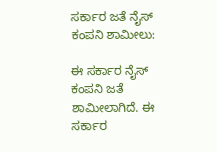ಸರ್ಕಾರ ಜತೆ ನೈಸ್‌ ಕಂಪನಿ ಶಾಮೀಲು:

ಈ ಸರ್ಕಾರ ನೈಸ್‌ ಕಂಪನಿ ಜತೆ ಶಾಮೀಲಾಗಿದೆ. ಈ ಸರ್ಕಾರ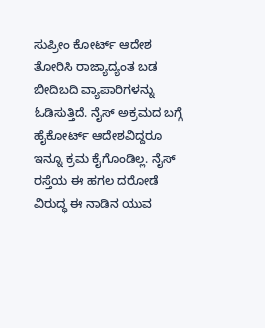ಸುಪ್ರೀಂ ಕೋರ್ಟ್‌ ಆದೇಶ ತೋರಿಸಿ ರಾಜ್ಯಾದ್ಯಂತ ಬಡ ಬೀದಿಬದಿ ವ್ಯಾಪಾರಿಗಳನ್ನು ಓಡಿಸುತ್ತಿದೆ. ನೈಸ್‌ ಅಕ್ರಮದ ಬಗ್ಗೆ ಹೈಕೋರ್ಟ್‌ ಆದೇಶವಿದ್ದರೂ ಇನ್ನೂ ಕ್ರಮ ಕೈಗೊಂಡಿಲ್ಲ. ನೈಸ್‌ ರಸ್ತೆಯ ಈ ಹಗಲ ದರೋಡೆ ವಿರುದ್ಧ ಈ ನಾಡಿನ ಯುವ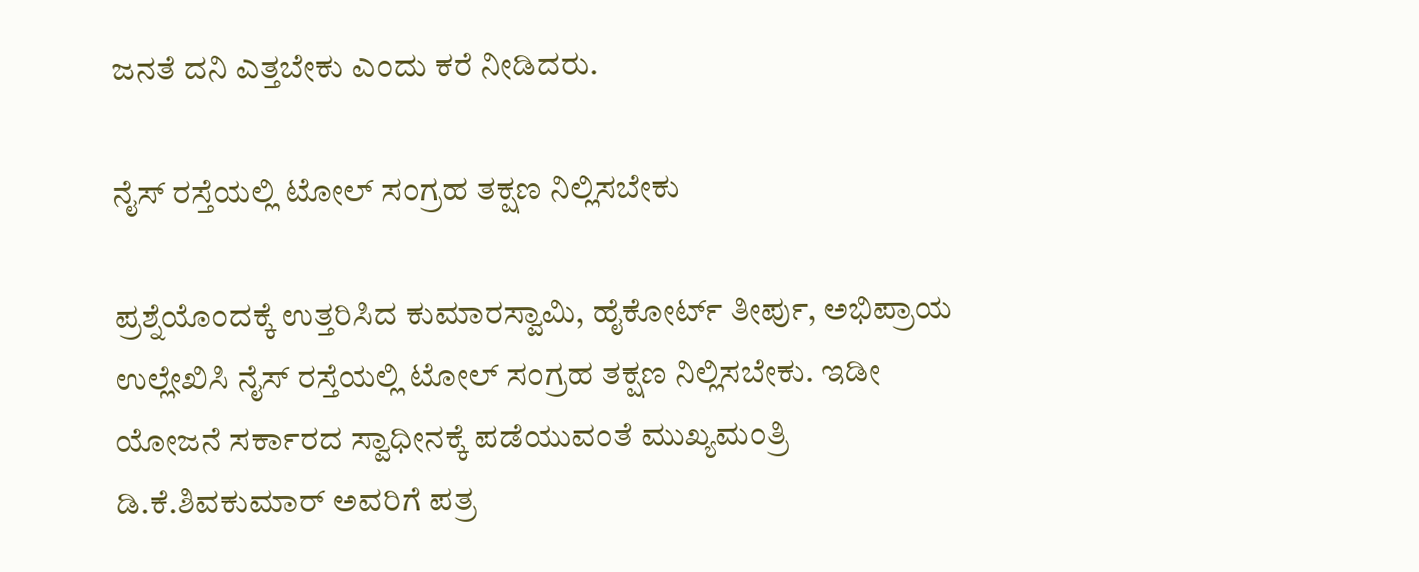ಜನತೆ ದನಿ ಎತ್ತಬೇಕು ಎಂದು ಕರೆ ನೀಡಿದರು.

ನೈಸ್‌ ರಸ್ತೆಯಲ್ಲಿ ಟೋಲ್‌ ಸಂಗ್ರಹ ತಕ್ಷಣ ನಿಲ್ಲಿಸಬೇಕು

ಪ್ರಶ್ನೆಯೊಂದಕ್ಕೆ ಉತ್ತರಿಸಿದ ಕುಮಾರಸ್ವಾಮಿ, ಹೈಕೋರ್ಟ್‌ ತೀರ್ಪು, ಅಭಿಪ್ರಾಯ ಉಲ್ಲೇಖಿಸಿ ನೈಸ್‌ ರಸ್ತೆಯಲ್ಲಿ ಟೋಲ್‌ ಸಂಗ್ರಹ ತಕ್ಷಣ ನಿಲ್ಲಿಸಬೇಕು. ಇಡೀ ಯೋಜನೆ ಸರ್ಕಾರದ ಸ್ವಾಧೀನಕ್ಕೆ ಪಡೆಯುವಂತೆ ಮುಖ್ಯಮಂತ್ರಿ ಡಿ.ಕೆ.ಶಿವಕುಮಾರ್‌ ಅವರಿಗೆ ಪತ್ರ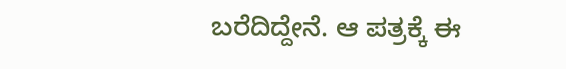ಬರೆದಿದ್ದೇನೆ. ಆ ಪತ್ರಕ್ಕೆ ಈ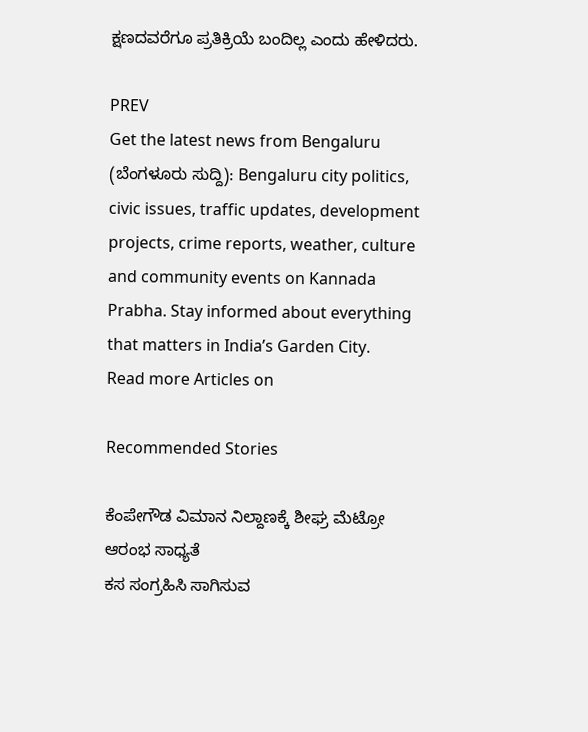ಕ್ಷಣದವರೆಗೂ ಪ್ರತಿಕ್ರಿಯೆ ಬಂದಿಲ್ಲ ಎಂದು ಹೇಳಿದರು.

PREV
Get the latest news from Bengaluru (ಬೆಂಗಳೂರು ಸುದ್ದಿ): Bengaluru city politics, civic issues, traffic updates, development projects, crime reports, weather, culture and community events on Kannada Prabha. Stay informed about everything that matters in India’s Garden City.
Read more Articles on

Recommended Stories

ಕೆಂಪೇಗೌಡ ವಿಮಾನ ನಿಲ್ದಾಣಕ್ಕೆ ಶೀಘ್ರ ಮೆಟ್ರೋ ಆರಂಭ ಸಾಧ್ಯತೆ
ಕಸ ಸಂಗ್ರಹಿಸಿ ಸಾಗಿಸುವ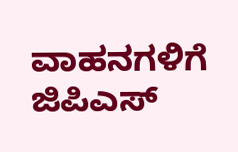ವಾಹನಗಳಿಗೆ ಜಿಪಿಎಸ್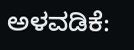ಅಳವಡಿಕೆ: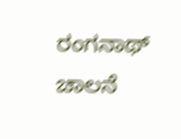ರಂಗನಾಥ್ ಚಾಲನೆ